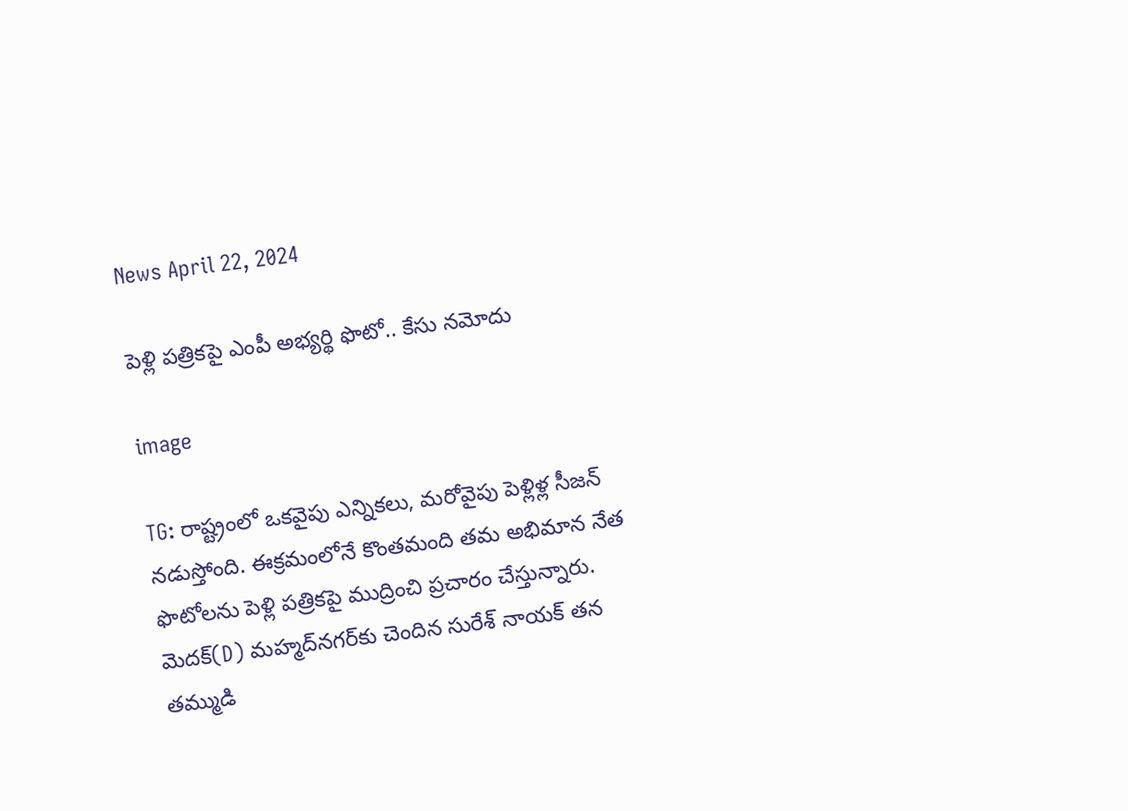News April 22, 2024

పెళ్లి పత్రికపై ఎంపీ అభ్యర్థి ఫొటో.. కేసు నమోదు

image

TG: రాష్ట్రంలో ఒకవైపు ఎన్నికలు, మరోవైపు పెళ్లిళ్ల సీజన్ నడుస్తోంది. ఈక్రమంలోనే కొంతమంది తమ అభిమాన నేత ఫొటోలను పెళ్లి పత్రికపై ముద్రించి ప్రచారం చేస్తున్నారు. మెదక్(D) మహ్మద్‌నగర్‌కు చెందిన సురేశ్ నాయక్ తన తమ్ముడి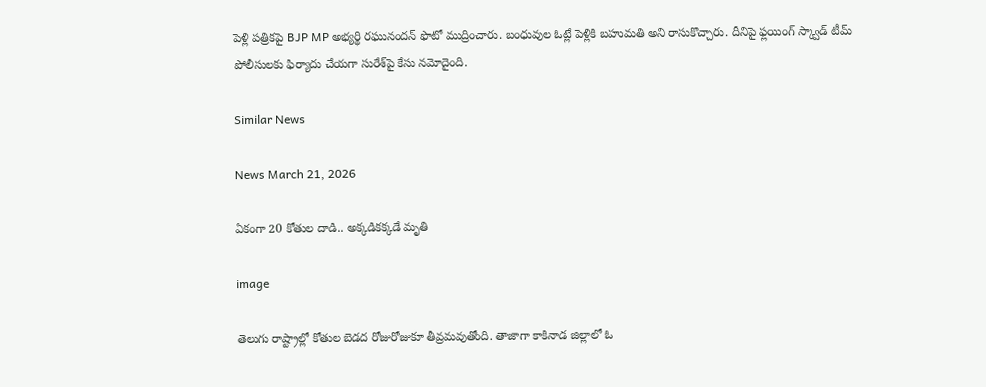పెళ్లి పత్రికపై BJP MP అభ్యర్థి రఘునందన్ ఫొటో ముద్రించారు. బంధువుల ఓట్లే పెళ్లికి బహుమతి అని రాసుకొచ్చారు. దీనిపై ఫ్లయింగ్ స్క్వాడ్ టీమ్ పోలీసులకు ఫిర్యాదు చేయగా సురేశ్‌పై కేసు నమోదైంది.

Similar News

News March 21, 2026

ఏకంగా 20 కోతుల దాడి.. అక్కడికక్కడే మృతి

image

తెలుగు రాష్ట్రాల్లో కోతుల బెడద రోజురోజుకూ తీవ్రమవుతోంది. తాజాగా కాకినాడ జిల్లాలో ఓ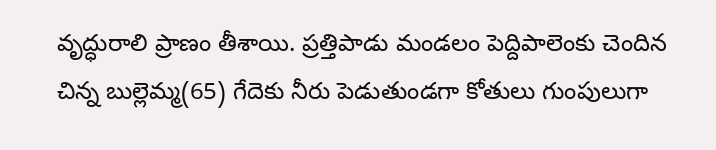వృద్ధురాలి ప్రాణం తీశాయి. ప్రత్తిపాడు మండలం పెద్దిపాలెంకు చెందిన చిన్న బుల్లెమ్మ(65) గేదెకు నీరు పెడుతుండగా కోతులు గుంపులుగా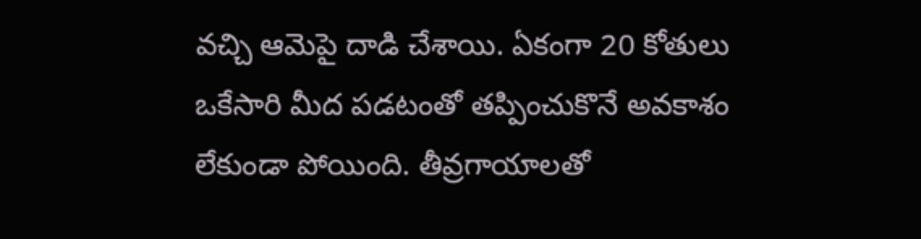వచ్చి ఆమెపై దాడి చేశాయి. ఏకంగా 20 కోతులు ఒకేసారి మీద పడటంతో తప్పించుకొనే అవకాశం లేకుండా పోయింది. తీవ్రగాయాలతో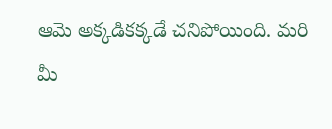ఆమె అక్కడికక్కడే చనిపోయింది. మరి మీ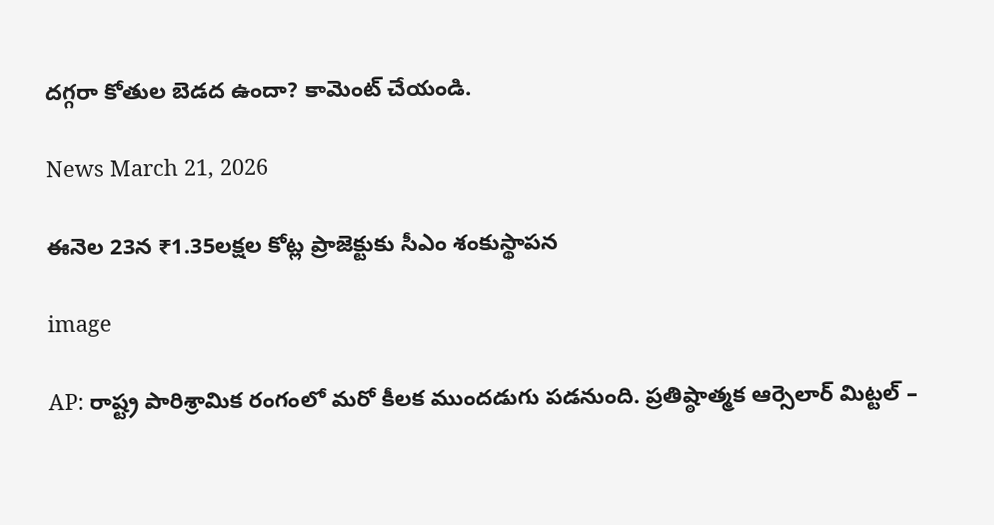దగ్గరా కోతుల బెడద ఉందా? కామెంట్ చేయండి.

News March 21, 2026

ఈనెల 23న ₹1.35లక్షల కోట్ల ప్రాజెక్టుకు సీఎం శంకుస్థాపన

image

AP: రాష్ట్ర పారిశ్రామిక రంగంలో మరో కీలక ముందడుగు పడనుంది. ప్రతిష్ఠాత్మక ఆర్సెలార్ మిట్టల్ –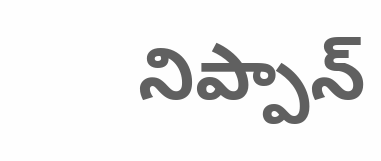నిప్పాన్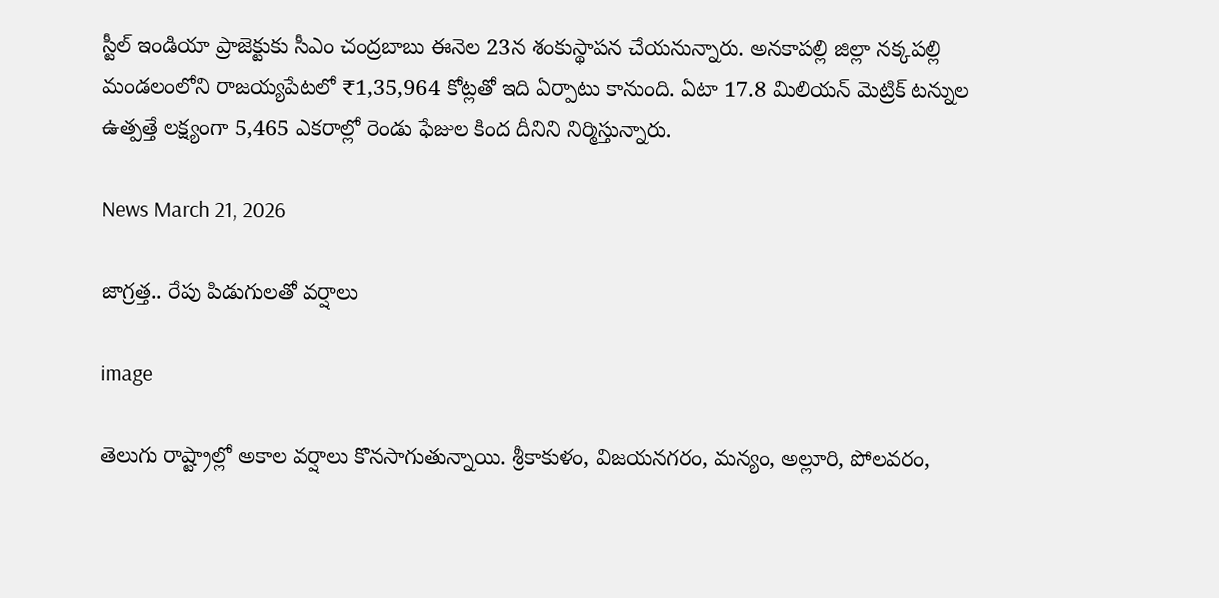స్టీల్ ఇండియా ప్రాజెక్టుకు సీఎం చంద్రబాబు ఈనెల 23న శంకుస్థాపన చేయనున్నారు. అనకాపల్లి జిల్లా నక్కపల్లి మండలంలోని రాజయ్యపేటలో ₹1,35,964 కోట్లతో ఇది ఏర్పాటు కానుంది. ఏటా 17.8 మిలియన్ మెట్రిక్ టన్నుల ఉత్పత్తే లక్ష్యంగా 5,465 ఎకరాల్లో రెండు ఫేజుల కింద దీనిని నిర్మిస్తున్నారు.

News March 21, 2026

జాగ్రత్త.. రేపు పిడుగులతో వర్షాలు

image

తెలుగు రాష్ట్రాల్లో అకాల వర్షాలు కొనసాగుతున్నాయి. శ్రీకాకుళం, విజయనగరం, మన్యం, అల్లూరి, పోలవరం,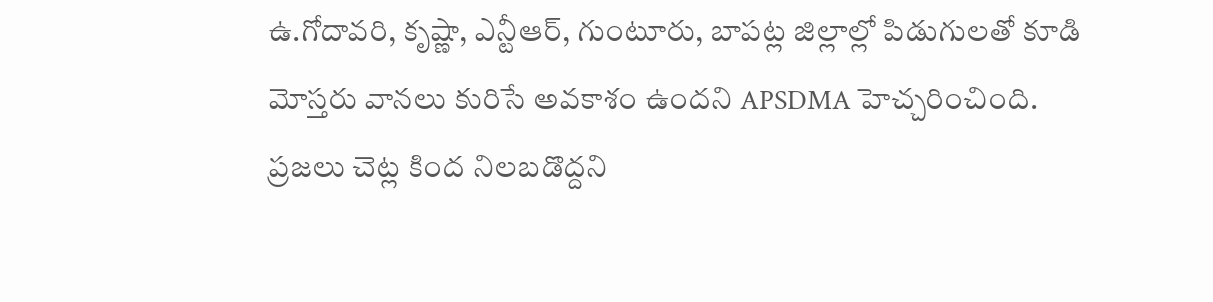ఉ.గోదావరి, కృష్ణా, ఎన్టీఆర్, గుంటూరు, బాపట్ల జిల్లాల్లో పిడుగులతో కూడి మోస్తరు వానలు కురిసే అవకాశం ఉందని APSDMA హెచ్చరించింది. ప్రజలు చెట్ల కింద నిలబడొద్దని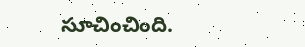సూచించింది.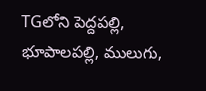TGలోని పెద్దపల్లి, భూపాలపల్లి, ములుగు,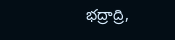భద్రాద్రి,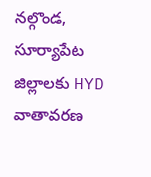నల్గొండ, సూర్యాపేట జిల్లాలకు HYD వాతావరణ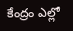కేంద్రం ఎల్లో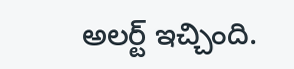అలర్ట్ ఇచ్చింది.